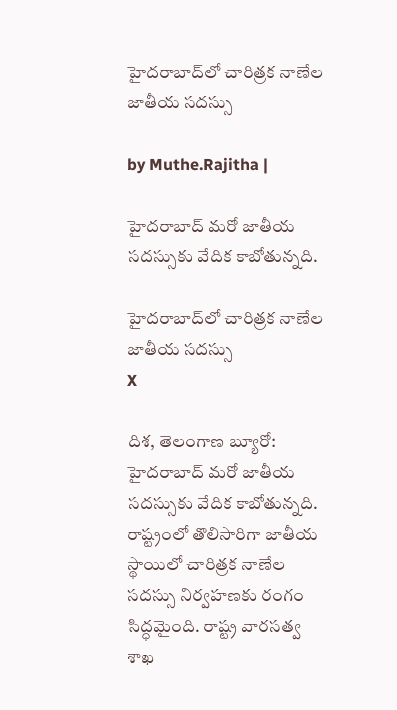హైదరాబాద్‌లో చారిత్రక నాణేల జాతీయ స‌ద‌స్సు

by Muthe.Rajitha |

హైదరాబాద్‌ మరో జాతీయ సదస్సుకు వేదిక కాబోతున్నది.

హైదరాబాద్‌లో చారిత్రక నాణేల జాతీయ స‌ద‌స్సు
X

దిశ, తెలంగాణ బ్యూరో: హైదరాబాద్‌ మరో జాతీయ సదస్సుకు వేదిక కాబోతున్నది. రాష్ట్రంలో తొలిసారిగా జాతీయ స్థాయిలో చారిత్రక నాణేల సదస్సు నిర్వహణకు రంగం సిద్ధమైంది. రాష్ట్ర వారసత్వ శాఖ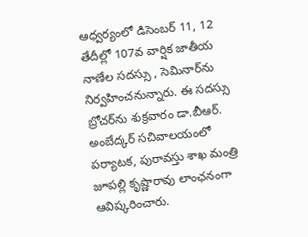ఆధ్వర్యంలో డిసెంబర్ 11, 12 తేదీల్లో 107వ వార్షిక జాతీయ నాణేల సదస్సు , సెమినార్‌ను నిర్వహించనున్నారు. ఈ సదస్సు బ్రోచర్‌ను శుక్రవారం డా.బీఆర్. అంబేద్క‌ర్ సచివాలయంలో పర్యాటక, పురావస్తు శాఖ మంత్రి జూపల్లి కృష్ణారావు లాంఛనంగా ఆవిష్క‌రించారు.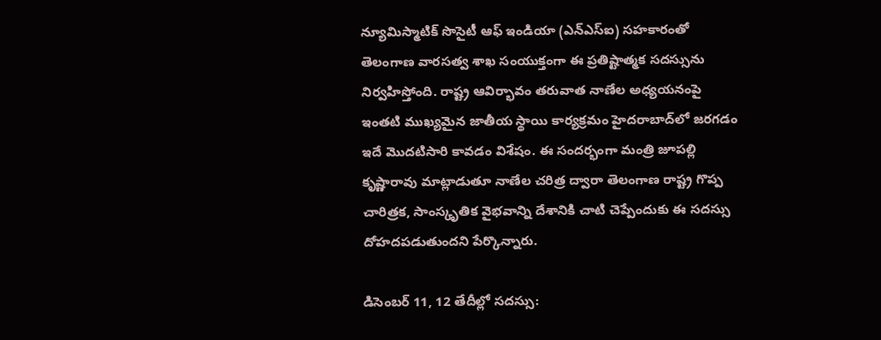న్యూమిస్మాటిక్ సొసైటీ ఆఫ్ ఇండియా (ఎన్ఎస్ఐ) సహకారంతో తెలంగాణ వారసత్వ శాఖ సంయుక్తంగా ఈ ప్రతిష్టాత్మక సదస్సును నిర్వహిస్తోంది. రాష్ట్ర ఆవిర్భావం తరువాత నాణేల అధ్యయనంపై ఇంతటి ముఖ్యమైన జాతీయ స్థాయి కార్యక్రమం హైదరాబాద్‌లో జరగడం ఇదే మొదటిసారి కావడం విశేషం. ఈ సందర్భంగా మంత్రి జూపల్లి కృష్ణారావు మాట్లాడుతూ నాణేల చరిత్ర ద్వారా తెలంగాణ రాష్ట్ర‌ గొప్ప చారిత్రక, సాంస్కృతిక వైభవాన్ని దేశానికి చాటి చెప్పేందుకు ఈ సదస్సు దోహదపడుతుందని పేర్కొన్నారు.

డిసెంబర్ 11, 12 తేదీల్లో సదస్సు: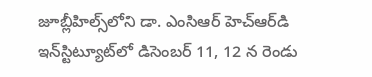జూబ్లీహిల్స్‌లోని డా. ఎంసిఆర్ హెచ్‌ఆర్‌డి ఇన్‌స్టిట్యూట్‌లో డిసెంబర్ 11, 12 న‌ రెండు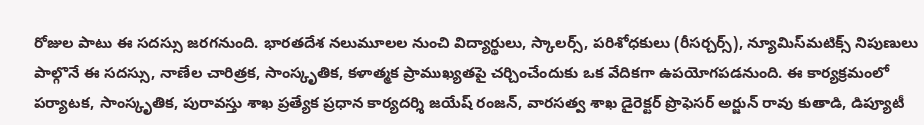రోజుల పాటు ఈ సదస్సు జ‌ర‌గ‌నుంది. భారతదేశ నలుమూలల నుంచి విద్యార్థులు, స్కాల‌ర్స్, పరిశోధకులు (రీస‌ర్చ‌ర్స్), న్యూమిస్‌మటిక్స్ నిపుణులు పాల్గొనే ఈ సదస్సు, నాణేల చారిత్రక, సాంస్కృతిక, కళాత్మక ప్రాముఖ్యతపై చర్చించేందుకు ఒక వేదికగా ఉపయోగపడనుంది. ఈ కార్య‌క్ర‌మంలో ప‌ర్యాట‌క‌, సాంస్కృతిక‌, పురావ‌స్తు శాఖ‌ ప్ర‌త్యేక ప్ర‌ధాన కార్యదర్శి జయేష్ రంజన్, వారసత్వ శాఖ డైరెక్టర్ ప్రొఫెసర్ అర్జున్ రావు కుతాడి, డిప్యూటీ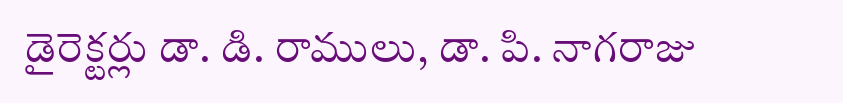డైరెక్టర్లు డా. డి. రాములు, డా. పి. నాగరాజు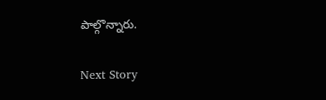పాల్గొన్నారు.

Next Story